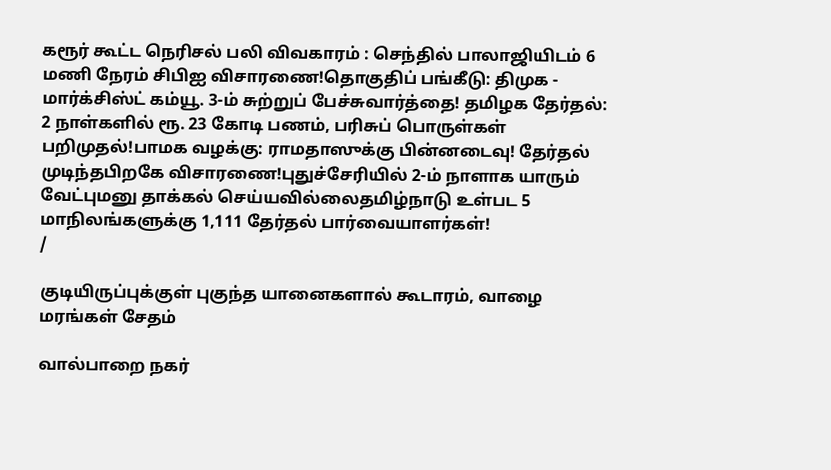கரூர் கூட்ட நெரிசல் பலி விவகாரம் : செந்தில் பாலாஜியிடம் 6 மணி நேரம் சிபிஐ விசாரணை!தொகுதிப் பங்கீடு: திமுக - மார்க்சிஸ்ட் கம்யூ. 3-ம் சுற்றுப் பேச்சுவார்த்தை! தமிழக தேர்தல்: 2 நாள்களில் ரூ. 23 கோடி பணம், பரிசுப் பொருள்கள் பறிமுதல்!பாமக வழக்கு: ராமதாஸுக்கு பின்னடைவு! தேர்தல் முடிந்தபிறகே விசாரணை!புதுச்சேரியில் 2-ம் நாளாக யாரும் வேட்புமனு தாக்கல் செய்யவில்லைதமிழ்நாடு உள்பட 5 மாநிலங்களுக்கு 1,111 தேர்தல் பார்வையாளர்கள்!
/

குடியிருப்புக்குள் புகுந்த யானைகளால் கூடாரம், வாழை மரங்கள் சேதம்

வால்பாறை நகர்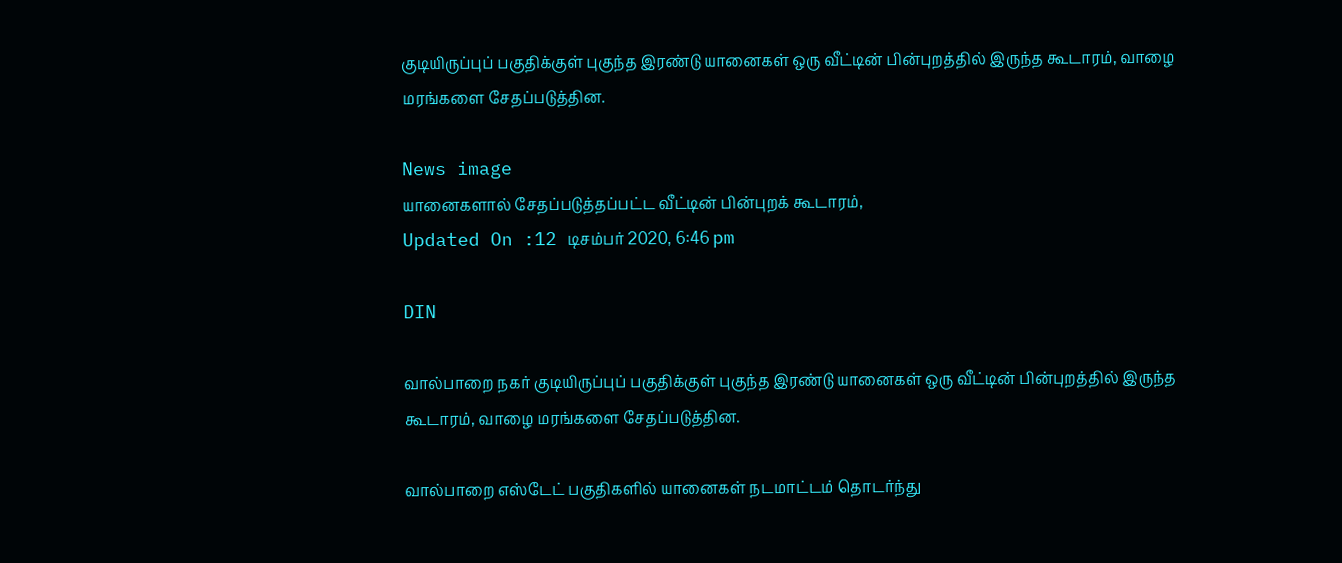குடியிருப்புப் பகுதிக்குள் புகுந்த இரண்டு யானைகள் ஒரு வீட்டின் பின்புறத்தில் இருந்த கூடாரம், வாழை மரங்களை சேதப்படுத்தின.

News image
யானைகளால் சேதப்படுத்தப்பட்ட வீட்டின் பின்புறக் கூடாரம்,
Updated On :12 டிசம்பர் 2020, 6:46 pm

DIN

வால்பாறை நகர் குடியிருப்புப் பகுதிக்குள் புகுந்த இரண்டு யானைகள் ஒரு வீட்டின் பின்புறத்தில் இருந்த கூடாரம், வாழை மரங்களை சேதப்படுத்தின.

வால்பாறை எஸ்டேட் பகுதிகளில் யானைகள் நடமாட்டம் தொடர்ந்து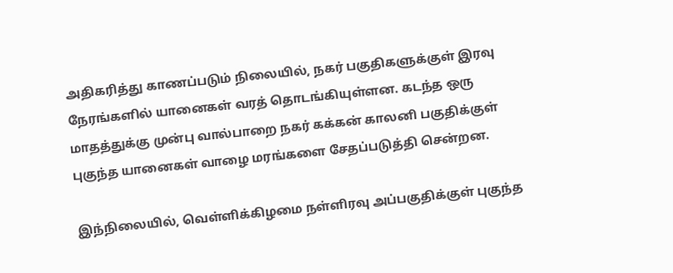அதிகரித்து காணப்படும் நிலையில், நகர் பகுதிகளுக்குள் இரவு நேரங்களில் யானைகள் வரத் தொடங்கியுள்ளன. கடந்த ஒரு மாதத்துக்கு முன்பு வால்பாறை நகர் கக்கன் காலனி பகுதிக்குள் புகுந்த யானைகள் வாழை மரங்களை சேதப்படுத்தி சென்றன.

இந்நிலையில், வெள்ளிக்கிழமை நள்ளிரவு அப்பகுதிக்குள் புகுந்த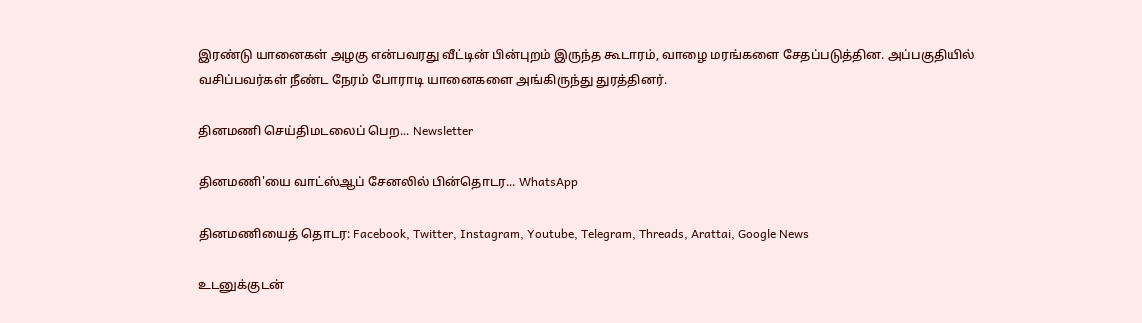இரண்டு யானைகள் அழகு என்பவரது வீட்டின் பின்புறம் இருந்த கூடாரம், வாழை மரங்களை சேதப்படுத்தின. அப்பகுதியில் வசிப்பவர்கள் நீண்ட நேரம் போராடி யானைகளை அங்கிருந்து துரத்தினர்.

தினமணி செய்திமடலைப் பெற... Newsletter

தினமணி'யை வாட்ஸ்ஆப் சேனலில் பின்தொடர... WhatsApp

தினமணியைத் தொடர: Facebook, Twitter, Instagram, Youtube, Telegram, Threads, Arattai, Google News

உடனுக்குடன்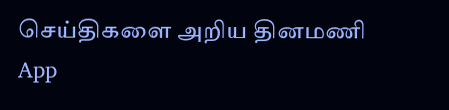செய்திகளை அறிய தினமணி App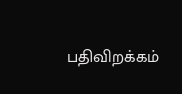பதிவிறக்கம்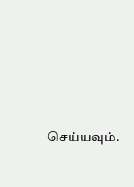செய்யவும்.